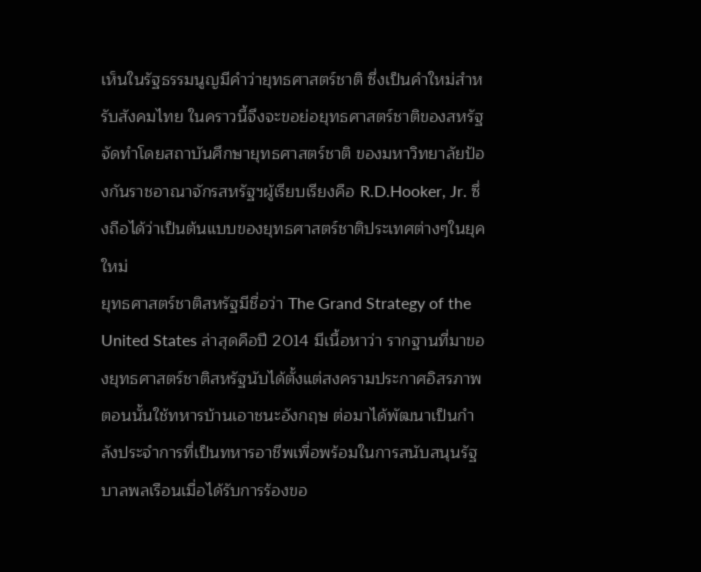เห็นในรัฐธรรมนูญมีคำว่ายุทธศาสตร์ชาติ ซึ่งเป็นคำใหม่สำหรับสังคมไทย ในคราวนี้จึงจะขอย่อยุทธศาสตร์ชาติของสหรัฐจัดทำโดยสถาบันศึกษายุทธศาสตร์ชาติ ของมหาวิทยาลัยป้องกันราชอาณาจักรสหรัฐฯผู้เรียบเรียงคือ R.D.Hooker, Jr. ซึ่งถือได้ว่าเป็นต้นแบบของยุทธศาสตร์ชาติประเทศต่างๆในยุคใหม่
ยุทธศาสตร์ชาติสหรัฐมีชื่อว่า The Grand Strategy of the United States ล่าสุดคือปี 2014 มีเนื้อหาว่า รากฐานที่มาของยุทธศาสตร์ชาติสหรัฐนับได้ตั้งแต่สงครามประกาศอิสรภาพ ตอนนั้นใช้ทหารบ้านเอาชนะอังกฤษ ต่อมาได้พัฒนาเป็นกำลังประจำการที่เป็นทหารอาชีพเพื่อพร้อมในการสนับสนุนรัฐบาลพลเรือนเมื่อได้รับการร้องขอ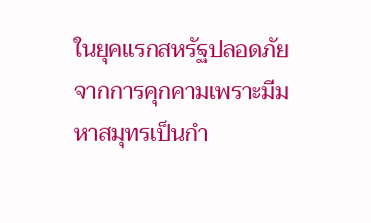ในยุคแรกสหรัฐปลอดภัยจากการคุกคามเพราะมีมหาสมุทรเป็นกำ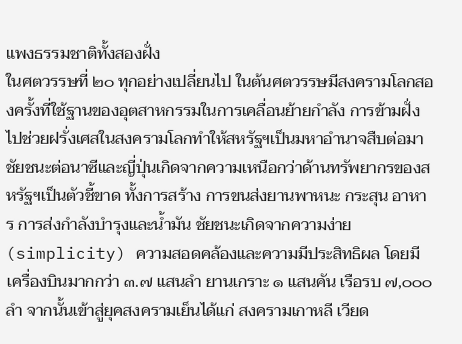แพงธรรมชาติทั้งสองฝั่ง
ในศตวรรษที่ ๒๐ ทุกอย่างเปลี่ยนไป ในต้นศตวรรษมีสงครามโลกสองครั้งที่ใช้ฐานของอุตสาหกรรมในการเคลื่อนย้ายกำลัง การข้ามฝั่งไปช่วยฝรั่งเศสในสงครามโลกทำให้สหรัฐฯเป็นมหาอำนาจสืบต่อมา ชัยชนะต่อนาซีและญี่ปุ่นเกิดจากความเหนือกว่าด้านทรัพยากรของสหรัฐฯเป็นตัวชี้ขาด ทั้งการสร้าง การขนส่งยานพาหนะ กระสุน อาหาร การส่งกำลังบำรุงและน้ำมัน ชัยชนะเกิดจากความง่าย (simplicity) ความสอดคล้องและความมีประสิทธิผล โดยมีเครื่องบินมากกว่า ๓.๗ แสนลำ ยานเกราะ ๑ แสนคัน เรือรบ ๗,๐๐๐ ลำ จากนั้นเข้าสู่ยุคสงครามเย็นได้แก่ สงครามเกาหลี เวียด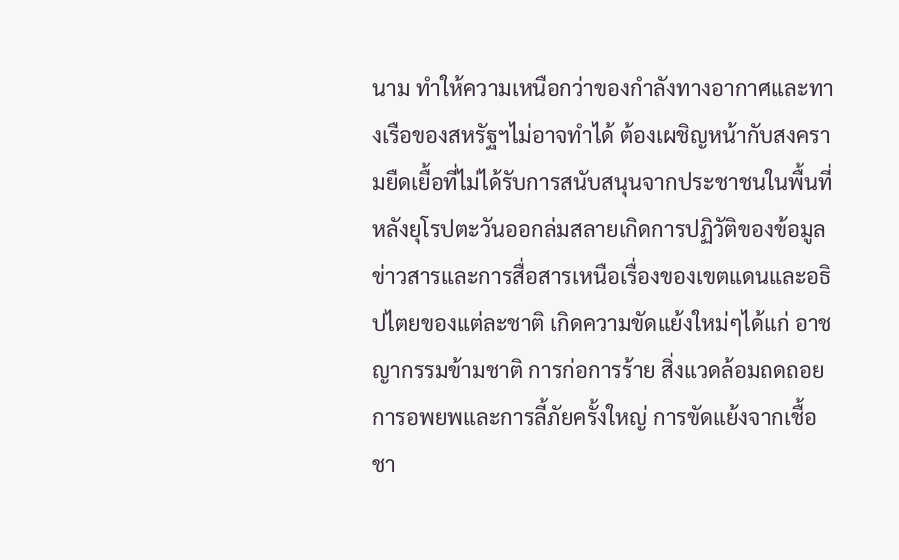นาม ทำให้ความเหนือกว่าของกำลังทางอากาศและทางเรือของสหรัฐฯไม่อาจทำได้ ต้องเผชิญหน้ากับสงครามยืดเยื้อที่ไม่ได้รับการสนับสนุนจากประชาชนในพื้นที่
หลังยุโรปตะวันออกล่มสลายเกิดการปฏิวัติของข้อมูลข่าวสารและการสื่อสารเหนือเรื่องของเขตแดนและอธิปไตยของแต่ละชาติ เกิดความขัดแย้งใหม่ๆได้แก่ อาชญากรรมข้ามชาติ การก่อการร้าย สิ่งแวดล้อมถดถอย การอพยพและการลี้ภัยครั้งใหญ่ การขัดแย้งจากเชื้อชา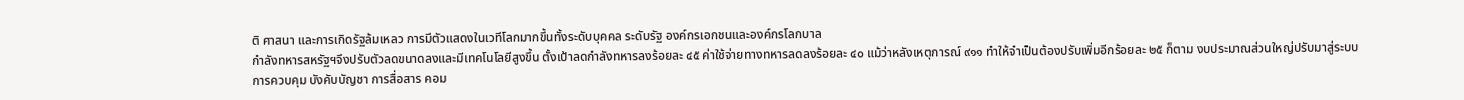ติ ศาสนา และการเกิดรัฐล้มเหลว การมีตัวแสดงในเวทีโลกมากขึ้นทั้งระดับบุคคล ระดับรัฐ องค์กรเอกชนและองค์กรโลกบาล
กำลังทหารสหรัฐฯจึงปรับตัวลดขนาดลงและมีเทคโนโลยีสูงขึ้น ตั้งเป้าลดกำลังทหารลงร้อยละ ๔๕ ค่าใช้จ่ายทางทหารลดลงร้อยละ ๔๐ แม้ว่าหลังเหตุการณ์ ๙๑๑ ทำให้จำเป็นต้องปรับเพิ่มอีกร้อยละ ๒๕ ก็ตาม งบประมาณส่วนใหญ่ปรับมาสู่ระบบการควบคุม บังคับบัญชา การสื่อสาร คอม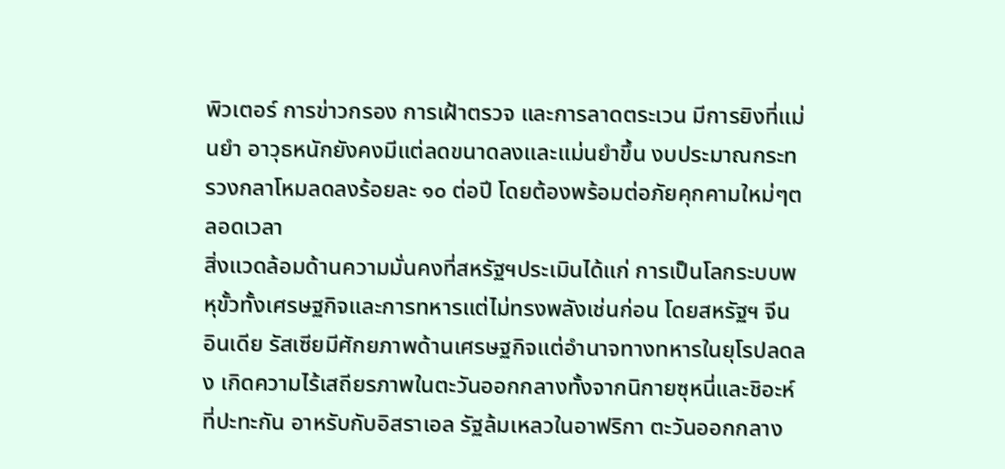พิวเตอร์ การข่าวกรอง การเฝ้าตรวจ และการลาดตระเวน มีการยิงที่แม่นยำ อาวุธหนักยังคงมีแต่ลดขนาดลงและแม่นยำขึ้น งบประมาณกระทรวงกลาโหมลดลงร้อยละ ๑๐ ต่อปี โดยต้องพร้อมต่อภัยคุกคามใหม่ๆตลอดเวลา
สิ่งแวดล้อมด้านความมั่นคงที่สหรัฐฯประเมินได้แก่ การเป็นโลกระบบพหุขั้วทั้งเศรษฐกิจและการทหารแต่ไม่ทรงพลังเช่นก่อน โดยสหรัฐฯ จีน อินเดีย รัสเซียมีศักยภาพด้านเศรษฐกิจแต่อำนาจทางทหารในยุโรปลดลง เกิดความไร้เสถียรภาพในตะวันออกกลางทั้งจากนิกายซุหนี่และชิอะห์ที่ปะทะกัน อาหรับกับอิสราเอล รัฐล้มเหลวในอาฟริกา ตะวันออกกลาง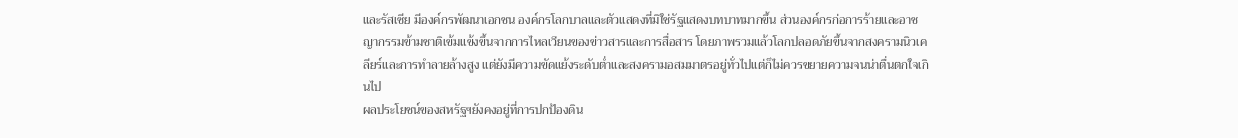และรัสเซีย มีองค์กรพัฒนาเอกชน องค์กรโลกบาลและตัวแสดงที่มิใช่รัฐแสดงบทบาทมากขึ้น ส่วนองค์กรก่อการร้ายและอาชญากรรมข้ามชาติเข้มแข้งขึ้นจากการไหลเวียนของข่าวสารและการสื่อสาร โดยภาพรวมแล้วโลกปลอดภัยขึ้นจากสงครามนิวเคลียร์และการทำลายล้างสูง แต่ยังมีความขัดแย้งระดับต่ำและสงครามอสมมาตรอยู่ทั่วไปแต่ก็ไม่ควรขยายความจนน่าตื่นตกใจเกินไป
ผลประโยชน์ของสหรัฐฯยังคงอยู่ที่การปกป้องดิน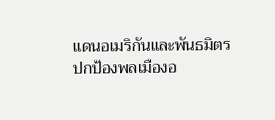แดนอเมริกันและพันธมิตร ปกป้องพลเมืองอ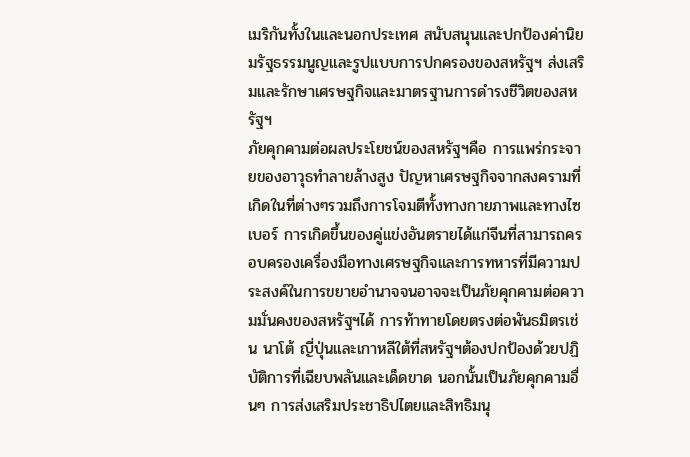เมริกันทั้งในและนอกประเทศ สนับสนุนและปกป้องค่านิยมรัฐธรรมนูญและรูปแบบการปกครองของสหรัฐฯ ส่งเสริมและรักษาเศรษฐกิจและมาตรฐานการดำรงชีวิตของสหรัฐฯ
ภัยคุกคามต่อผลประโยชน์ของสหรัฐฯคือ การแพร่กระจายของอาวุธทำลายล้างสูง ปัญหาเศรษฐกิจจากสงครามที่เกิดในที่ต่างๆรวมถึงการโจมตีทั้งทางกายภาพและทางไซเบอร์ การเกิดขึ้นของคู่แข่งอันตรายได้แก่จีนที่สามารถครอบครองเครื่องมือทางเศรษฐกิจและการทหารที่มีความประสงค์ในการขยายอำนาจจนอาจจะเป็นภัยคุกคามต่อความมั่นคงของสหรัฐฯได้ การท้าทายโดยตรงต่อพันธมิตรเช่น นาโต้ ญี่ปุ่นและเกาหลีใต้ที่สหรัฐฯต้องปกป้องด้วยปฏิบัติการที่เฉียบพลันและเด็ดขาด นอกนั้นเป็นภัยคุกคามอื่นๆ การส่งเสริมประชาธิปไตยและสิทธิมนุ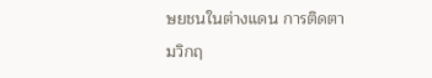ษยชนในต่างแดน การติดตามวิกฤ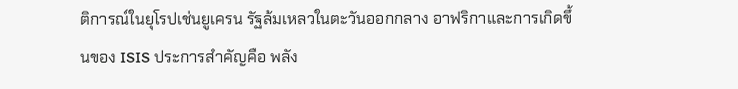ติการณ์ในยุโรปเช่นยูเครน รัฐล้มเหลวในตะวันออกกลาง อาฟริกาและการเกิดขึ้นของ ISIS ประการสำคัญคือ พลัง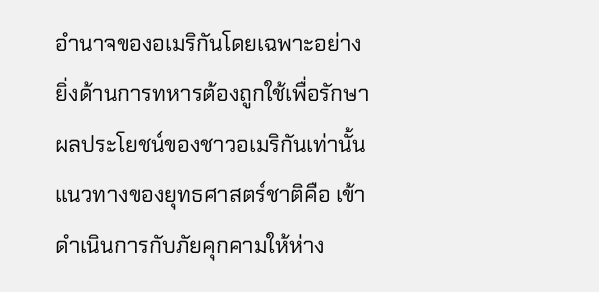อำนาจของอเมริกันโดยเฉพาะอย่างยิ่งด้านการทหารต้องถูกใช้เพื่อรักษาผลประโยชน์ของชาวอเมริกันเท่านั้น
แนวทางของยุทธศาสตร์ชาติคือ เข้าดำเนินการกับภัยคุกคามให้ห่าง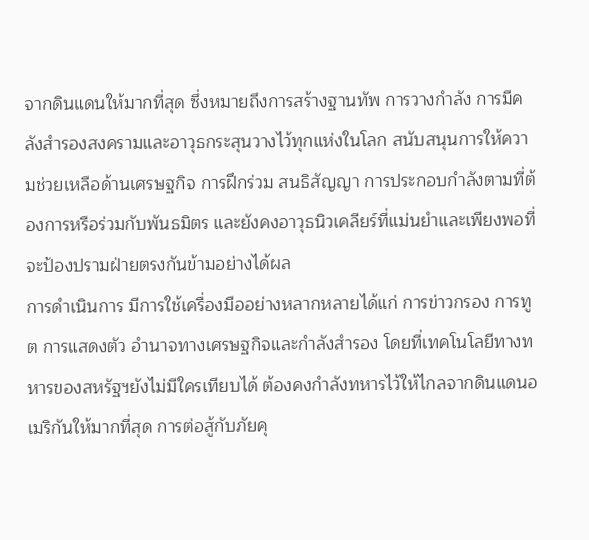จากดินแดนให้มากที่สุด ซึ่งหมายถึงการสร้างฐานทัพ การวางกำลัง การมีคลังสำรองสงครามและอาวุธกระสุนวางไว้ทุกแห่งในโลก สนับสนุนการให้ความช่วยเหลือด้านเศรษฐกิจ การฝึกร่วม สนธิสัญญา การประกอบกำลังตามที่ต้องการหรือร่วมกับพันธมิตร และยังคงอาวุธนิวเคลียร์ที่แม่นยำและเพียงพอที่จะป้องปรามฝ่ายตรงกันข้ามอย่างได้ผล
การดำเนินการ มีการใช้เครื่องมืออย่างหลากหลายได้แก่ การข่าวกรอง การทูต การแสดงตัว อำนาจทางเศรษฐกิจและกำลังสำรอง โดยที่เทคโนโลยีทางทหารของสหรัฐฯยังไม่มีใครเทียบได้ ต้องคงกำลังทหารไว้ให้ไกลจากดินแดนอเมริกันให้มากที่สุด การต่อสู้กับภัยคุ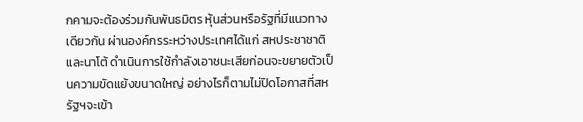กคามจะต้องร่วมกันพันธมิตร หุ้นส่วนหรือรัฐที่มีแนวทางเดียวกัน ผ่านองค์กรระหว่างประเทศได้แก่ สหประชาชาติและนาโต้ ดำเนินการใช้กำลังเอาชนะเสียก่อนจะขยายตัวเป็นความขัดแย้งขนาดใหญ่ อย่างไรก็ตามไม่ปิดโอกาสที่สหรัฐฯจะเข้า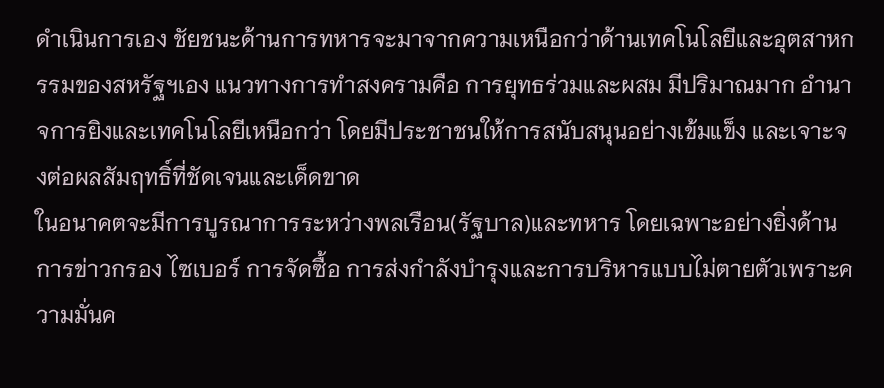ดำเนินการเอง ชัยชนะด้านการทหารจะมาจากความเหนือกว่าด้านเทคโนโลยีและอุตสาหกรรมของสหรัฐฯเอง แนวทางการทำสงครามคือ การยุทธร่วมและผสม มีปริมาณมาก อำนาจการยิงและเทคโนโลยีเหนือกว่า โดยมีประชาชนให้การสนับสนุนอย่างเข้มแข็ง และเจาะจงต่อผลสัมฤทธิ์ที่ชัดเจนและเด็ดขาด
ในอนาคตจะมีการบูรณาการระหว่างพลเรือน(รัฐบาล)และทหาร โดยเฉพาะอย่างยิ่งด้านการข่าวกรอง ไซเบอร์ การจัดซื้อ การส่งกำลังบำรุงและการบริหารแบบไม่ตายตัวเพราะความมั่นค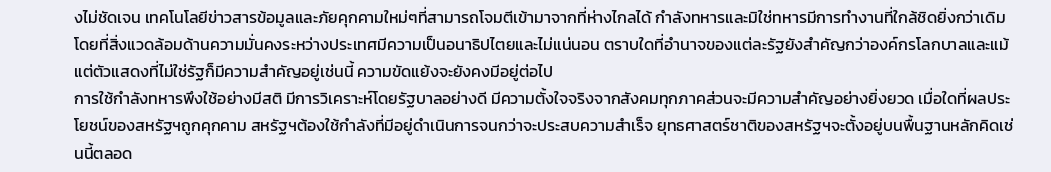งไม่ชัดเจน เทคโนโลยีข่าวสารข้อมูลและภัยคุกคามใหม่ๆที่สามารถโจมตีเข้ามาจากที่ห่างไกลได้ กำลังทหารและมิใช่ทหารมีการทำงานที่ใกล้ชิดยิ่งกว่าเดิม โดยที่สิ่งแวดล้อมด้านความมั่นคงระหว่างประเทศมีความเป็นอนาธิปไตยและไม่แน่นอน ตราบใดที่อำนาจของแต่ละรัฐยังสำคัญกว่าองค์กรโลกบาลและแม้แต่ตัวแสดงที่ไม่ใช่รัฐก็มีความสำคัญอยู่เช่นนี้ ความขัดแย้งจะยังคงมีอยู่ต่อไป
การใช้กำลังทหารพึงใช้อย่างมีสติ มีการวิเคราะห์โดยรัฐบาลอย่างดี มีความตั้งใจจริงจากสังคมทุกภาคส่วนจะมีความสำคัญอย่างยิ่งยวด เมื่อใดที่ผลประโยชน์ของสหรัฐฯถูกคุกคาม สหรัฐฯต้องใช้กำลังที่มีอยู่ดำเนินการจนกว่าจะประสบความสำเร็จ ยุทธศาสตร์ชาติของสหรัฐฯจะตั้งอยู่บนพื้นฐานหลักคิดเช่นนี้ตลอด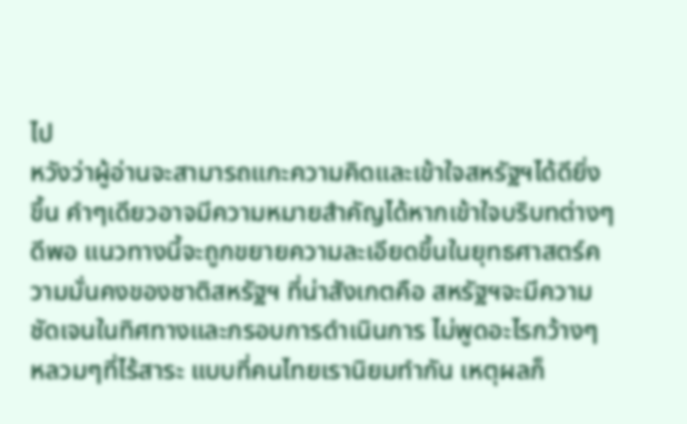ไป
หวังว่าผู้อ่านจะสามารถแกะความคิดและเข้าใจสหรัฐฯได้ดียิ่งขึ้น คำๆเดียวอาจมีความหมายสำคัญได้หากเข้าใจบริบทต่างๆดีพอ แนวทางนี้จะถูกขยายความละเอียดขึ้นในยุทธศาสตร์ความมั่นคงของชาติสหรัฐฯ ที่น่าสังเกตคือ สหรัฐฯจะมีความชัดเจนในทิศทางและกรอบการดำเนินการ ไม่พูดอะไรกว้างๆ หลวมๆที่ไร้สาระ แบบที่คนไทยเรานิยมทำกัน เหตุผลก็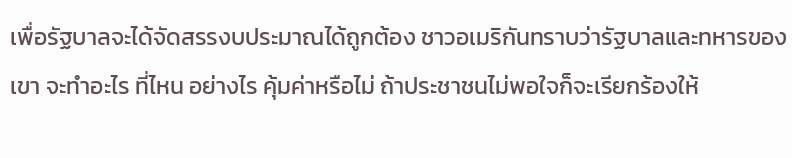เพื่อรัฐบาลจะได้จัดสรรงบประมาณได้ถูกต้อง ชาวอเมริกันทราบว่ารัฐบาลและทหารของเขา จะทำอะไร ที่ไหน อย่างไร คุ้มค่าหรือไม่ ถ้าประชาชนไม่พอใจก็จะเรียกร้องให้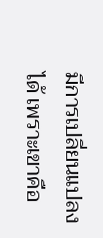มีการเปลี่ยนแปลงได้ เพราะเขาคือ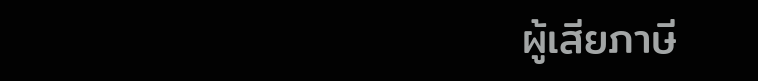ผู้เสียภาษี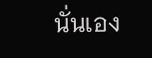นั่นเอง